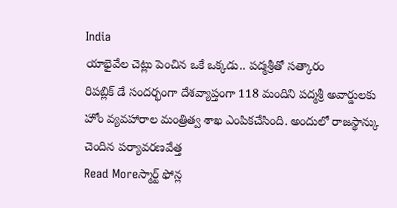India
యాభైవేల చెట్లు పెంచిన ఒకే ఒక్కడు.. పద్మశ్రీతో సత్కారం
రిపబ్లిక్ డే సందర్భంగా దేశవ్యాప్తంగా 118 మందిని పద్మశ్రీ అవార్డులకు హోం వ్యవహారాల మంత్రిత్వ శాఖ ఎంపికచేసింది. అందులో రాజస్థాన్కు చెందిన పర్యావరణవేత్త
Read Moreస్మార్ట్ ఫోన్ల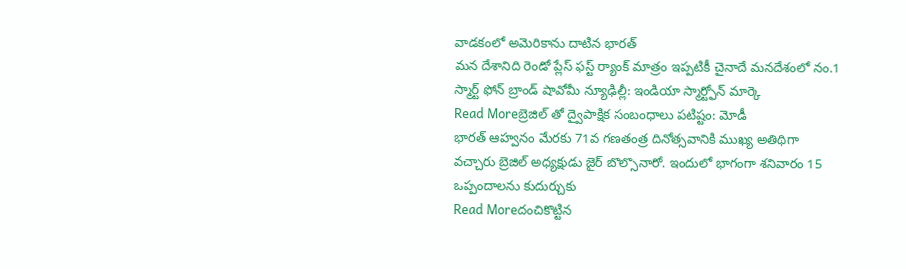వాడకంలో అమెరికాను దాటిన భారత్
మన దేశానిది రెండో ప్లేస్ ఫస్ట్ ర్యాంక్ మాత్రం ఇప్పటికీ చైనాదే మనదేశంలో నం.1 స్మార్ట్ ఫోన్ బ్రాండ్ షావోమీ న్యూఢిల్లీ: ఇండియా స్మార్ట్ఫోన్ మార్కె
Read Moreబ్రెజిల్ తో ద్వైపాక్షిక సంబంధాలు పటిష్టం: మోడీ
భారత్ ఆహ్వనం మేరకు 71వ గణతంత్ర దినోత్సవానికి ముఖ్య అతిథిగా వచ్చారు బ్రెజిల్ అధ్యక్షుడు జైర్ బొల్సొనారో. ఇందులో భాగంగా శనివారం 15 ఒప్పందాలను కుదుర్చుకు
Read Moreదంచికొట్టిన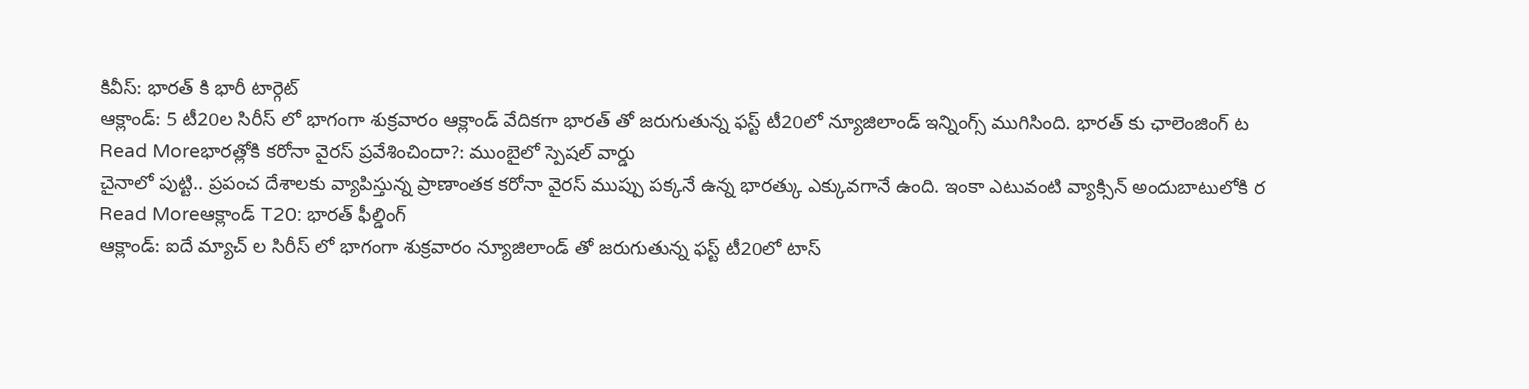కివీస్: భారత్ కి భారీ టార్గెట్
ఆక్లాండ్: 5 టీ20ల సిరీస్ లో భాగంగా శుక్రవారం ఆక్లాండ్ వేదికగా భారత్ తో జరుగుతున్న ఫస్ట్ టీ20లో న్యూజిలాండ్ ఇన్నింగ్స్ ముగిసింది. భారత్ కు ఛాలెంజింగ్ ట
Read Moreభారత్లోకి కరోనా వైరస్ ప్రవేశించిందా?: ముంబైలో స్పెషల్ వార్డు
చైనాలో పుట్టి.. ప్రపంచ దేశాలకు వ్యాపిస్తున్న ప్రాణాంతక కరోనా వైరస్ ముప్పు పక్కనే ఉన్న భారత్కు ఎక్కువగానే ఉంది. ఇంకా ఎటువంటి వ్యాక్సిన్ అందుబాటులోకి ర
Read Moreఆక్లాండ్ T20: భారత్ ఫీల్డింగ్
ఆక్లాండ్: ఐదే మ్యాచ్ ల సిరీస్ లో భాగంగా శుక్రవారం న్యూజిలాండ్ తో జరుగుతున్న ఫస్ట్ టీ20లో టాస్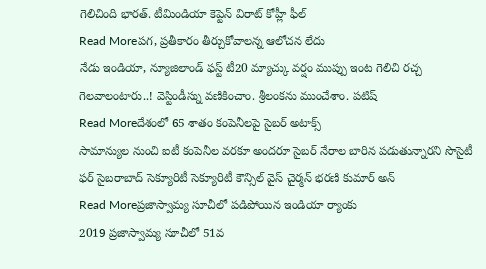గెలిచింది భారత్. టీమిండియా కెప్టెన్ విరాట్ కోహ్లీ ఫీల్
Read Moreపగ, ప్రతీకారం తీర్చుకోవాలన్న ఆలోచన లేదు
నేడు ఇండియా, న్యూజిలాండ్ ఫస్ట్ టీ20 మ్యాచ్కు వర్షం ముప్పు ఇంట గెలిచి రచ్చ గెలవాలంటారు..! వెస్టిండీస్ను వణికించాం. శ్రీలంకను ముంచేశాం. పటిష్
Read Moreదేశంలో 65 శాతం కంపెనీలపై సైబర్ అటాక్స్
సామాన్యుల నుంచి ఐటీ కంపెనీల వరకూ అందరూ సైబర్ నేరాల బారిన పడుతున్నారని సొసైటీ ఫర్ సైబరాబాద్ సెక్యూరిటీ సెక్యూరిటీ కౌన్సిల్ వైస్ చైర్మన్ భరణి కుమార్ అన్
Read Moreప్రజాస్వామ్య సూచీలో పడిపోయిన ఇండియా ర్యాంకు
2019 ప్రజాస్వామ్య సూచీలో 51వ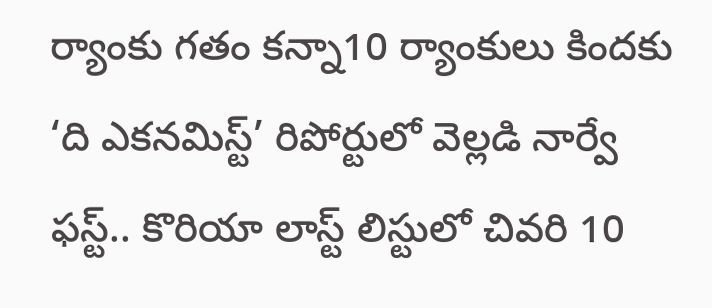ర్యాంకు గతం కన్నా10 ర్యాంకులు కిందకు ‘ది ఎకనమిస్ట్’ రిపోర్టులో వెల్లడి నార్వే ఫస్ట్.. కొరియా లాస్ట్ లిస్టులో చివరి 10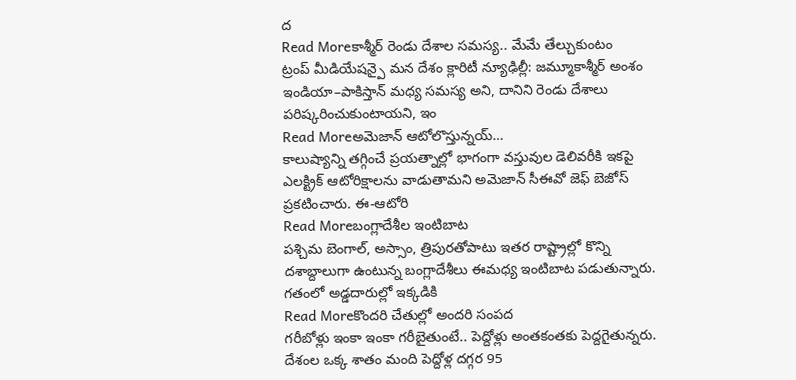ద
Read Moreకాశ్మీర్ రెండు దేశాల సమస్య.. మేమే తేల్చుకుంటం
ట్రంప్ మీడియేషన్పై మన దేశం క్లారిటీ న్యూఢిల్లీ: జమ్మూకాశ్మీర్ అంశం ఇండియా–పాకిస్తాన్ మధ్య సమస్య అని, దానిని రెండు దేశాలు పరిష్కరించుకుంటాయని, ఇం
Read Moreఅమెజాన్ ఆటోలొస్తున్నయ్…
కాలుష్యాన్ని తగ్గించే ప్రయత్నాల్లో భాగంగా వస్తువుల డెలివరీకి ఇకపై ఎలక్ట్రిక్ ఆటోరిక్షాలను వాడుతామని అమెజాన్ సీఈవో జెఫ్ బెజోస్ ప్రకటించారు. ఈ-ఆటోరి
Read Moreబంగ్లాదేశీల ఇంటిబాట
పశ్చిమ బెంగాల్, అస్సాం, త్రిపురతోపాటు ఇతర రాష్ట్రాల్లో కొన్ని దశాబ్దాలుగా ఉంటున్న బంగ్లాదేశీలు ఈమధ్య ఇంటిబాట పడుతున్నారు. గతంలో అడ్డదారుల్లో ఇక్కడికి
Read Moreకొందరి చేతుల్లో అందరి సంపద
గరీబోళ్లు ఇంకా ఇంకా గరీబైతుంటే.. పెద్దోళ్లు అంతకంతకు పెద్దగైతున్నరు. దేశంల ఒక్క శాతం మంది పెద్దోళ్ల దగ్గర 95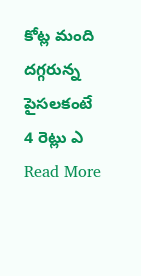కోట్ల మంది దగ్గరున్న పైసలకంటే 4 రెట్లు ఎ
Read More